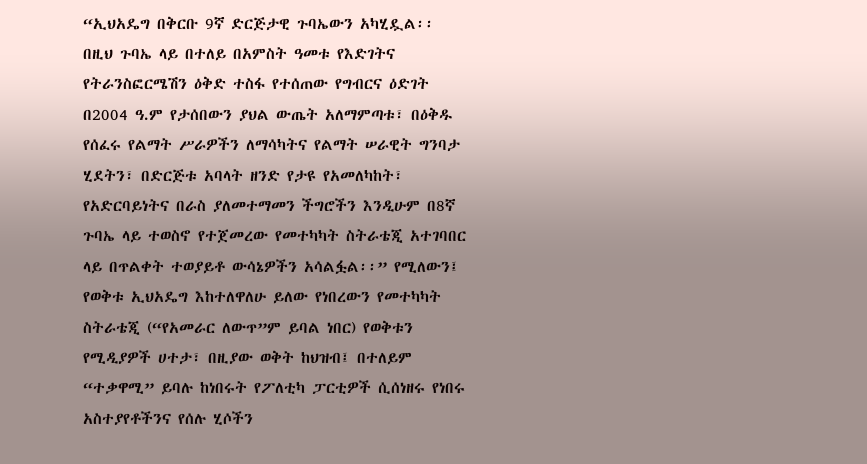“ኢህአዴግ በቅርቡ 9ኛ ድርጅታዊ ጉባኤውን አካሂዷል፡፡ በዚህ ጉባኤ ላይ በተለይ በአምስት ዓመቱ የእድገትና የትራንስፎርሜሽን ዕቅድ ተስፋ የተሰጠው የግብርና ዕድገት በ2004 ዓ.ም የታሰበውን ያህል ውጤት አለማምጣቱ፣ በዕቅዱ የሰፈሩ የልማት ሥራዎችን ለማሳካትና የልማት ሠራዊት ግንባታ ሂደትን፣ በድርጅቱ አባላት ዘንድ የታዩ የአመለካከት፣ የአድርባይነትና በራስ ያለመተማመን ችግሮችን እንዲሁም በ8ኛ ጉባኤ ላይ ተወስኖ የተጀመረው የመተካካት ስትራቴጂ አተገባበር ላይ በጥልቀት ተወያይቶ ውሳኔዎችን አሳልፏል፡፡” የሚለውን፤ የወቅቱ ኢህአዴግ እከተለዋለሁ ይለው የነበረውን የመተካካት ስትራቴጂ (“የአመራር ለውጥ”ም ይባል ነበር) የወቅቱን የሚዲያዎች ሀተታ፣ በዚያው ወቅት ከህዝብ፤ በተለይም “ተቃዋሚ” ይባሉ ከነበሩት የፖለቲካ ፓርቲዎች ሲሰነዘሩ የነበሩ አስተያየቶችንና የሰሉ ሂሶችን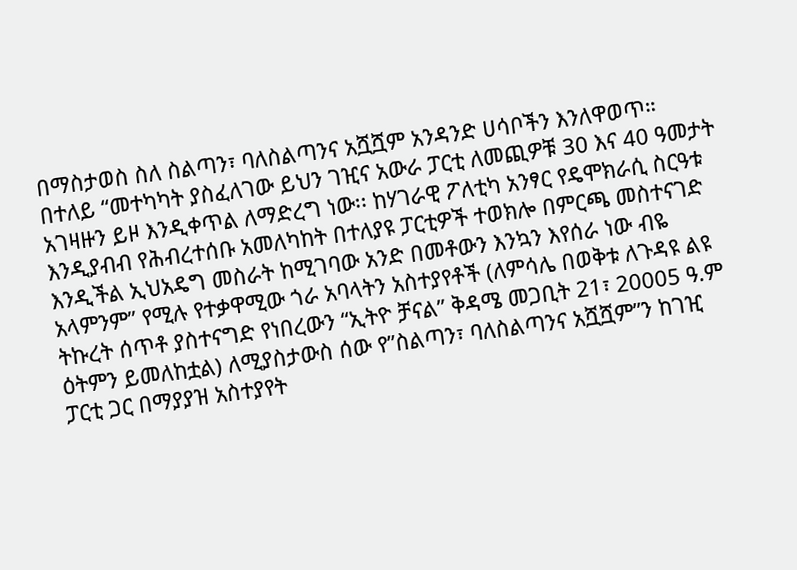በማስታወስ ስለ ስልጣን፣ ባለስልጣንና አሿሿም አንዳንድ ሀሳቦችን እንለዋወጥ።
በተለይ “መተካካት ያስፈለገው ይህን ገዢና አውራ ፓርቲ ለመጪዎቹ 30 እና 40 ዓመታት አገዛዙን ይዞ እንዲቀጥል ለማድረግ ነው፡፡ ከሃገራዊ ፖለቲካ አንፃር የዴሞክራሲ ስርዓቱ እንዲያብብ የሕብረተሰቡ አመለካከት በተለያዩ ፓርቲዎች ተወክሎ በምርጫ መስተናገድ እንዲችል ኢህአዴግ መስራት ከሚገባው አንድ በመቶውን እንኳን እየሰራ ነው ብዬ አላምንም” የሚሉ የተቃዋሚው ጎራ አባላትን አስተያየቶች (ለምሳሌ በወቅቱ ለጉዳዩ ልዩ ትኩረት ሰጥቶ ያስተናግድ የነበረውን “ኢትዮ ቻናል” ቅዳሜ መጋቢት 21፣ 20005 ዓ.ም ዕትምን ይመለከቷል) ለሚያስታውስ ሰው የ”ስልጣን፣ ባለስልጣንና አሿሿም”ን ከገዢ ፓርቲ ጋር በማያያዝ አስተያየት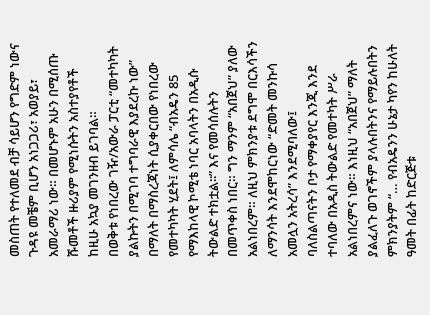መስጠት የተለመደ ብቻ ሳይሆን የግድም ነውና ጉዳዩ መቼም ቢሆን አነጋጋሪ፣ አወያይ፣ አመራማሪ ነው። በመሆኑም አሁን በሚሰጡ ሹመቶች ዙሪያም የሚነሱትን አስተያየቶች ከዚሁ አኳያ መገንዘብ ይገባል።
በወቅቱ የነበረው ገዥ/አውራ ፓርቲ “መተካካት ያልኩትን በሚገባ ተግባራዊ እያደረኩ ነው” በማለት በማስረጃነት ሲያቀርበው የነበረው የመተካካት ሂደት፤ ለምሳሌ “ብአዴን 85 የማእከላዊ ኮሚቴ ነባር አባላትን በአዲሱ ትውልድ ተክቷል፡፡” እና የመሳሰሉትን በመጥቀስ ነበር። ግን ማንም “አበጀህ” ያለው አልነበረም። ለዚህ ምክንያቱ ደግሞ በርእሳችን ለማንሳት እንደሞከርነው “ድመት መንኩሳ አመሏን አትረሳ” እንደሚባለው፤ ባለስልጣናትን ቦታ የማቀያየር እንጂ እንደ ተባለው በአዲስ ትውልድ የመተካት ሥራ አልነበረምና ነው። እነዚህ “አበጀህ” ማለት ያልፈለጉ ወገኖችም ያላሉበትንና የማይሉበትን ምክንያትም “… የብአዴንን ሁኔታ ካየን ከሁለት ዓመት በፊት ከድርጅቱ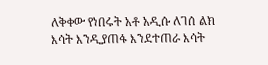ለቅቀው የነበሩት አቶ አዲሱ ለገሰ ልክ እሳት እንዲያጠፋ እንደተጠራ እሳት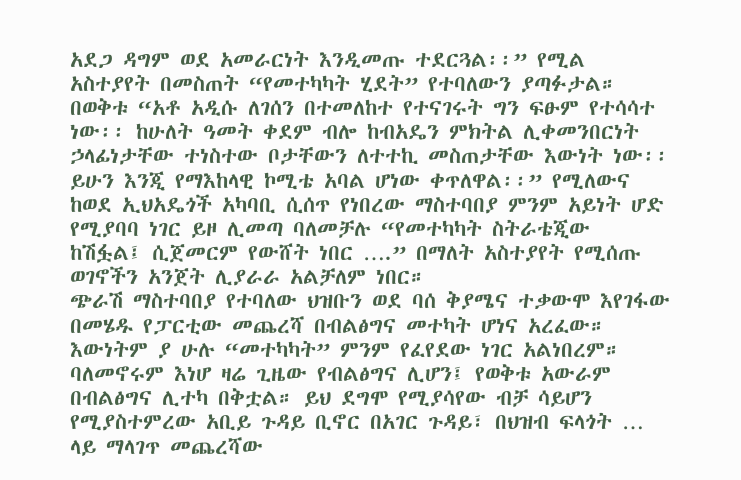አደጋ ዳግም ወደ አመራርነት እንዲመጡ ተደርጓል፡፡” የሚል አስተያየት በመስጠት “የመተካካት ሂደት” የተባለውን ያጣፉታል።
በወቅቱ “አቶ አዲሱ ለገሰን በተመለከተ የተናገሩት ግን ፍፁም የተሳሳተ ነው፡፡ ከሁለት ዓመት ቀደም ብሎ ከብአዴን ምክትል ሊቀመንበርነት ኃላፊነታቸው ተነስተው ቦታቸውን ለተተኪ መስጠታቸው እውነት ነው፡፡ ይሁን እንጂ የማእከላዊ ኮሚቴ አባል ሆነው ቀጥለዋል፡፡” የሚለውና ከወደ ኢህአዴጎች አካባቢ ሲሰጥ የነበረው ማስተባበያ ምንም አይነት ሆድ የሚያባባ ነገር ይዞ ሊመጣ ባለመቻሉ “የመተካካት ስትራቴጂው ከሽፏል፤ ሲጀመርም የውሸት ነበር ….” በማለት አስተያየት የሚሰጡ ወገኖችን አንጀት ሊያራራ አልቻለም ነበር።
ጭራሽ ማስተባበያ የተባለው ህዝቡን ወደ ባሰ ቅያሜና ተቃውሞ እየገፋው በመሄዱ የፓርቲው መጨረሻ በብልፅግና መተካት ሆነና አረፈው። እውነትም ያ ሁሉ “መተካካት” ምንም የፈየደው ነገር አልነበረም። ባለመኖሩም እነሆ ዛሬ ጊዜው የብልፅግና ሊሆን፤ የወቅቱ አውራም በብልፅግና ሊተካ በቅቷል። ይህ ደግሞ የሚያሳየው ብቻ ሳይሆን የሚያስተምረው አቢይ ጉዳይ ቢኖር በአገር ጉዳይ፣ በህዝብ ፍላጎት … ላይ ማላገጥ መጨረሻው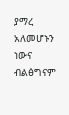ያማረ አለመሆኑን ነውና ብልፅግናም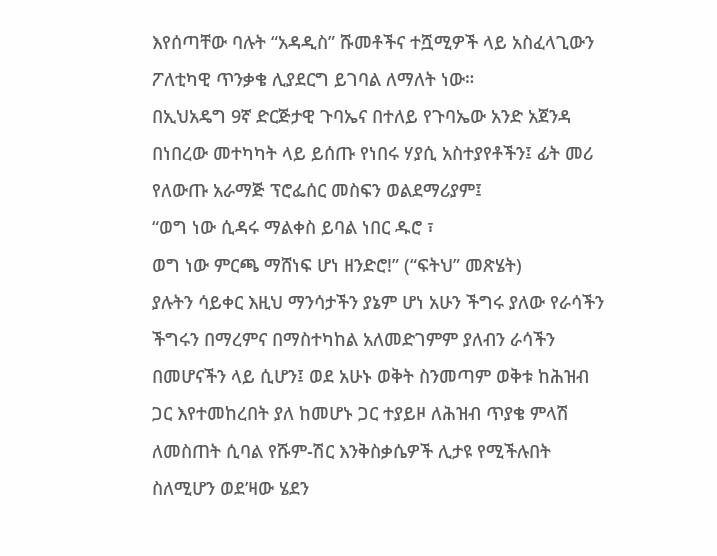እየሰጣቸው ባሉት “አዳዲስ” ሹመቶችና ተሿሚዎች ላይ አስፈላጊውን ፖለቲካዊ ጥንቃቄ ሊያደርግ ይገባል ለማለት ነው።
በኢህአዴግ 9ኛ ድርጅታዊ ጉባኤና በተለይ የጉባኤው አንድ አጀንዳ በነበረው መተካካት ላይ ይሰጡ የነበሩ ሃያሲ አስተያየቶችን፤ ፊት መሪ የለውጡ አራማጅ ፕሮፌሰር መስፍን ወልደማሪያም፤
“ወግ ነው ሲዳሩ ማልቀስ ይባል ነበር ዱሮ ፣
ወግ ነው ምርጫ ማሸነፍ ሆነ ዘንድሮ!” (“ፍትህ” መጽሄት)
ያሉትን ሳይቀር እዚህ ማንሳታችን ያኔም ሆነ አሁን ችግሩ ያለው የራሳችን ችግሩን በማረምና በማስተካከል አለመድገምም ያለብን ራሳችን በመሆናችን ላይ ሲሆን፤ ወደ አሁኑ ወቅት ስንመጣም ወቅቱ ከሕዝብ ጋር እየተመከረበት ያለ ከመሆኑ ጋር ተያይዞ ለሕዝብ ጥያቄ ምላሽ ለመስጠት ሲባል የሹም-ሽር እንቅስቃሴዎች ሊታዩ የሚችሉበት ስለሚሆን ወደ’ዛው ሄደን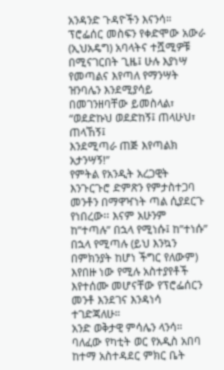አንዳንድ ጉዳዮችን እናንሳ።
ፕሮፌሰር መስፍን የቀድሞው አውራ (ኢህአዴግ) አባላትና ተሿሚዎቹ በሚናገርበት ጊዜ፤ ሁሉ እያነሣ የመጣልና እየጣለ የማንሣት ዝንባሌን እንደሚያሳይ በመገንዘባቸው ይመስላል፣
“ወደድኩህ ወደድከኝ፤ ጠላሁህ፣ ጠላኸኝ፤
እንደሚጣራ ጠጅ እየጣልክ አታንሣኝ!”
የምትል የአንዲት አረጋዊት እንጉርጉሮ ድምጽን የምታስተጋባ መንቶን በማዋዣነት ጣል ሲያደርጉ የነበረው፡፡ እናም አሁንም ከ”ተጣሉ” በኋላ የሚነሱ፤ ከ”ተነሱ” በኋላ የሚጣሉ (ይህ እንኳን በምክንያት ከሆነ ችግር የለውም) እየበዙ ነው የሚሉ አስተያየቶች እየተሰሙ መሆናቸው የፕሮፌሰርን መንቶ እንደገና እንዳነሳ ተገድጃለሁ።
አንድ ወቅታዊ ምሳሌን ላንሳ። ባለፈው የካቲት ወር የአዲስ አበባ ከተማ አስተዳደር ምክር ቤት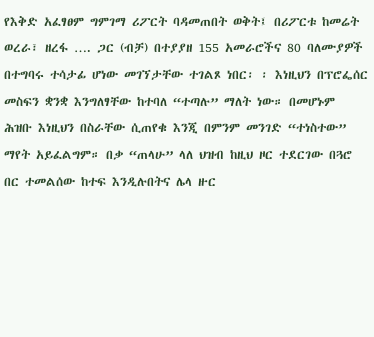የእቅድ አፈፃፀም ግምገማ ሪፖርት ባዳመጠበት ወቅት፤ በሪፖርቱ ከመሬት ወረራ፣ ዘረፋ …. ጋር (ብቻ) በተያያዘ 155 አመራሮችና 80 ባለሙያዎች በተግባሩ ተሳታፊ ሆነው መገኘታቸው ተገልጾ ነበር፡ ፡ እነዚህን በፕሮፌሰር መስፍን ቋንቋ እንግለፃቸው ከተባለ “ተጣሉ” ማለት ነው። በመሆኑም ሕዝቡ እነዚህን በስራቸው ሲጠየቁ እንጂ በምንም መንገድ “ተነስተው” ማየት አይፈልግም። በቃ “ጠላሁ” ላለ ህዝብ ከዚህ ዞር ተደርገው በጓሮ በር ተመልሰው ከተፍ እንዲሉበትና ሌላ ዙር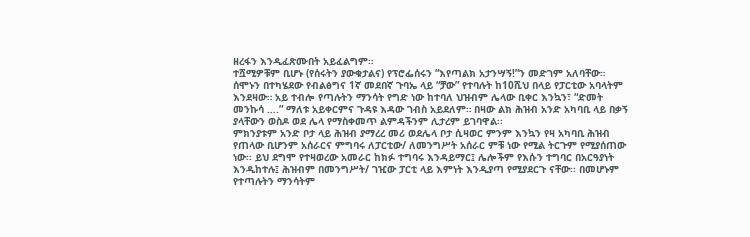ዘረፋን እንዲፈጽሙበት አይፈልግም።
ተሿሚዎቹም ቢሆኑ (የሰሩትን ያውቁታልና) የፕሮፌሰሩን “እየጣልክ አታንሣኝ!”ን መድገም አለባቸው። ሰሞኑን በተካሄደው የብልፅግና 1ኛ መደበኛ ጉባኤ ላይ “ቻው” የተባሉት ከ10ሺህ በላይ የፓርቲው አባላትም እንደዛው። አይ ተብሎ የጣሉትን ማንሳት የግድ ነው ከተባለ ህዝብም ሌላው ቢቀር እንኳን፣ “ድመት መንኩሳ ….” ማለቱ አይቀርምና ጉዳዩ እዳው ገብስ አይደለም። በዛው ልክ ሕዝብ አንድ አካባቢ ላይ በቃኝ ያላቸውን ወስዶ ወደ ሌላ የማስቀመጥ ልምዳችንም ሊታረም ይገባዋል፡፡
ምክንያቱም አንድ ቦታ ላይ ሕዝብ ያማረረ መሪ ወደሌላ ቦታ ሲዛወር ምንም እንኳን የዛ አካባቢ ሕዝብ የጠላው ቢሆንም አሰራርና ምግባሩ ለፓርቲው/ ለመንግሥት አሰራር ምቹ ነው የሚል ትርጉም የሚያሰጠው ነው፡፡ ይህ ደግሞ የተዛወረው አመራር ከክፉ ተግባሩ እንዳይማር፤ ሌሎችም የእሱን ተግባር በአርዓያነት እንዲከተሉ፤ ሕዝብም በመንግሥት/ ገዢው ፓርቲ ላይ እምነት እንዲያጣ የሚያደርጉ ናቸው፡፡ በመሆኑም የተጣሉትን ማንሳትም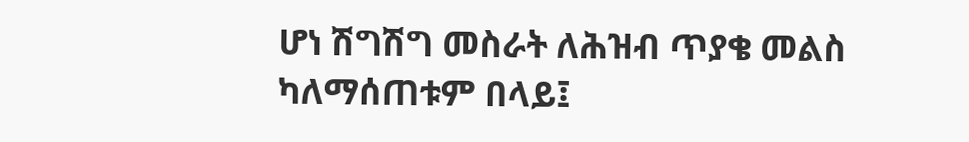ሆነ ሽግሽግ መስራት ለሕዝብ ጥያቄ መልስ ካለማሰጠቱም በላይ፤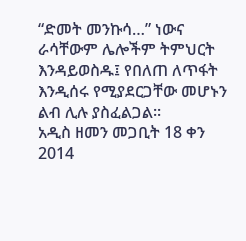“ድመት መንኩሳ…” ነውና ራሳቸውም ሌሎችም ትምህርት እንዳይወስዱ፤ የበለጠ ለጥፋት እንዲሰሩ የሚያደርጋቸው መሆኑን ልብ ሊሉ ያስፈልጋል፡፡
አዲስ ዘመን መጋቢት 18 ቀን 2014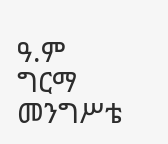ዓ.ም
ግርማ መንግሥቴ